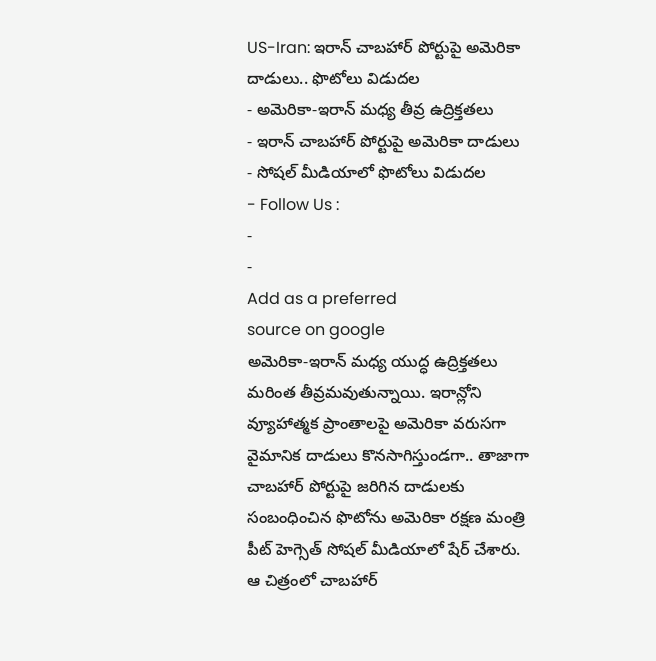US-Iran: ఇరాన్ చాబహార్ పోర్టుపై అమెరికా దాడులు.. ఫొటోలు విడుదల
- అమెరికా-ఇరాన్ మధ్య తీవ్ర ఉద్రిక్తతలు
- ఇరాన్ చాబహార్ పోర్టుపై అమెరికా దాడులు
- సోషల్ మీడియాలో ఫొటోలు విడుదల
- Follow Us :
-
-
Add as a preferred
source on google
అమెరికా-ఇరాన్ మధ్య యుద్ధ ఉద్రిక్తతలు మరింత తీవ్రమవుతున్నాయి. ఇరాన్లోని వ్యూహాత్మక ప్రాంతాలపై అమెరికా వరుసగా వైమానిక దాడులు కొనసాగిస్తుండగా.. తాజాగా చాబహార్ పోర్టుపై జరిగిన దాడులకు సంబంధించిన ఫొటోను అమెరికా రక్షణ మంత్రి పీట్ హెగ్సెత్ సోషల్ మీడియాలో షేర్ చేశారు. ఆ చిత్రంలో చాబహార్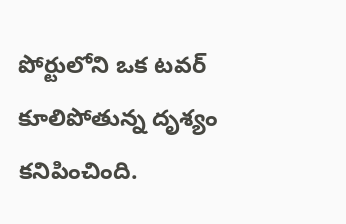పోర్టులోని ఒక టవర్ కూలిపోతున్న దృశ్యం కనిపించింది.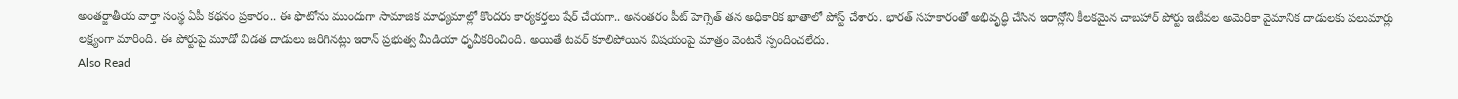అంతర్జాతీయ వార్తా సంస్థ ఏపీ కథనం ప్రకారం.. ఈ ఫొటోను ముందుగా సామాజిక మాధ్యమాల్లో కొందరు కార్యకర్తలు షేర్ చేయగా.. అనంతరం పీట్ హెగ్సెత్ తన అధికారిక ఖాతాలో పోస్ట్ చేశారు. భారత్ సహకారంతో అభివృద్ధి చేసిన ఇరాన్లోని కీలకమైన చాబహార్ పోర్టు ఇటీవల అమెరికా వైమానిక దాడులకు పలుమార్లు లక్ష్యంగా మారింది. ఈ పోర్టుపై మూడో విడత దాడులు జరిగినట్లు ఇరాన్ ప్రభుత్వ మీడియా ధృవీకరించింది. అయితే టవర్ కూలిపోయిన విషయంపై మాత్రం వెంటనే స్పందించలేదు.
Also Read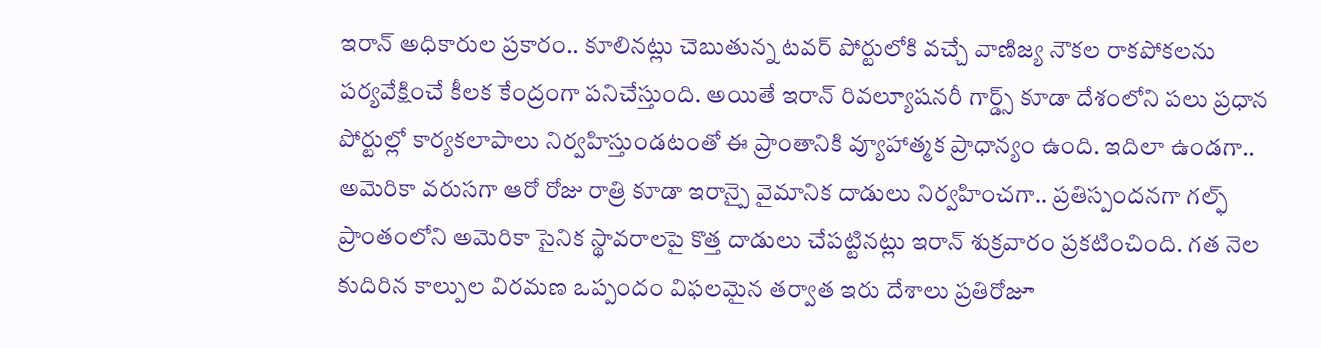ఇరాన్ అధికారుల ప్రకారం.. కూలినట్లు చెబుతున్న టవర్ పోర్టులోకి వచ్చే వాణిజ్య నౌకల రాకపోకలను పర్యవేక్షించే కీలక కేంద్రంగా పనిచేస్తుంది. అయితే ఇరాన్ రివల్యూషనరీ గార్డ్స్ కూడా దేశంలోని పలు ప్రధాన పోర్టుల్లో కార్యకలాపాలు నిర్వహిస్తుండటంతో ఈ ప్రాంతానికి వ్యూహాత్మక ప్రాధాన్యం ఉంది. ఇదిలా ఉండగా.. అమెరికా వరుసగా ఆరో రోజు రాత్రి కూడా ఇరాన్పై వైమానిక దాడులు నిర్వహించగా.. ప్రతిస్పందనగా గల్ఫ్ ప్రాంతంలోని అమెరికా సైనిక స్థావరాలపై కొత్త దాడులు చేపట్టినట్లు ఇరాన్ శుక్రవారం ప్రకటించింది. గత నెల కుదిరిన కాల్పుల విరమణ ఒప్పందం విఫలమైన తర్వాత ఇరు దేశాలు ప్రతిరోజూ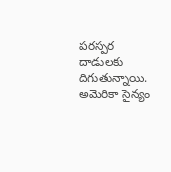పరస్పర దాడులకు దిగుతున్నాయి.
అమెరికా సైన్యం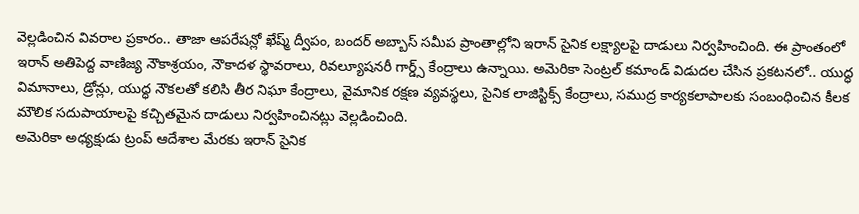వెల్లడించిన వివరాల ప్రకారం.. తాజా ఆపరేషన్లో ఖేష్మ్ ద్వీపం, బందర్ అబ్బాస్ సమీప ప్రాంతాల్లోని ఇరాన్ సైనిక లక్ష్యాలపై దాడులు నిర్వహించింది. ఈ ప్రాంతంలో ఇరాన్ అతిపెద్ద వాణిజ్య నౌకాశ్రయం, నౌకాదళ స్థావరాలు, రివల్యూషనరీ గార్డ్స్ కేంద్రాలు ఉన్నాయి. అమెరికా సెంట్రల్ కమాండ్ విడుదల చేసిన ప్రకటనలో.. యుద్ధ విమానాలు, డ్రోన్లు, యుద్ధ నౌకలతో కలిసి తీర నిఘా కేంద్రాలు, వైమానిక రక్షణ వ్యవస్థలు, సైనిక లాజిస్టిక్స్ కేంద్రాలు, సముద్ర కార్యకలాపాలకు సంబంధించిన కీలక మౌలిక సదుపాయాలపై కచ్చితమైన దాడులు నిర్వహించినట్లు వెల్లడించింది.
అమెరికా అధ్యక్షుడు ట్రంప్ ఆదేశాల మేరకు ఇరాన్ సైనిక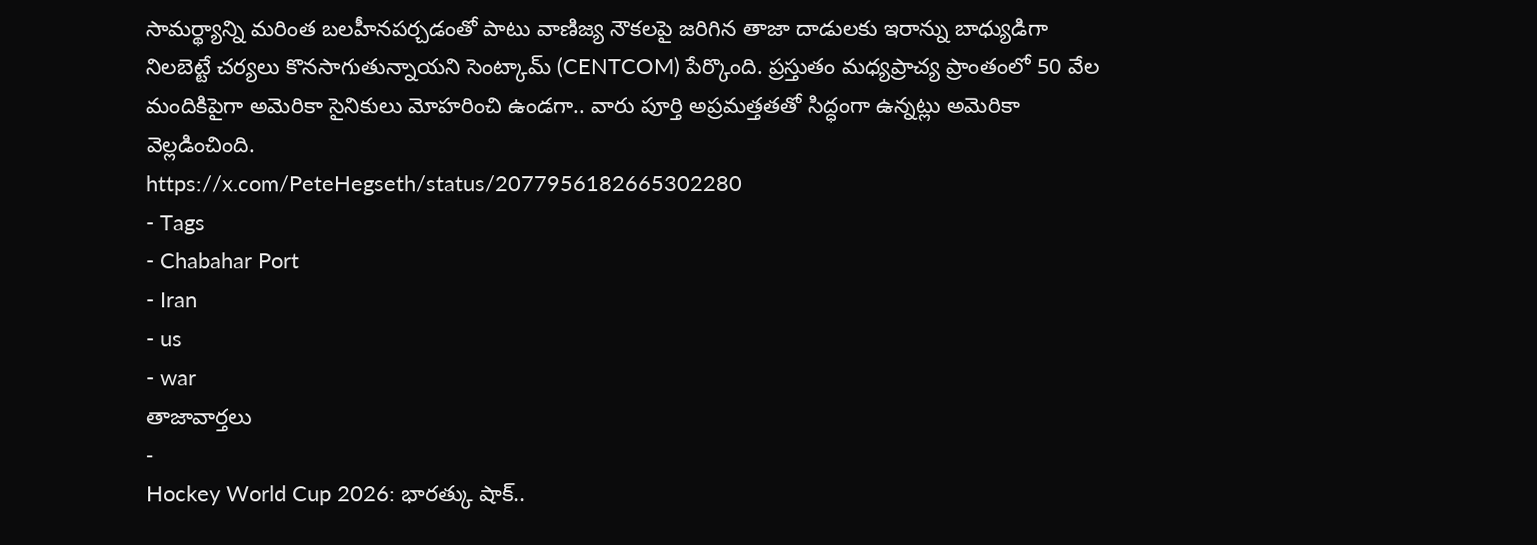సామర్థ్యాన్ని మరింత బలహీనపర్చడంతో పాటు వాణిజ్య నౌకలపై జరిగిన తాజా దాడులకు ఇరాన్ను బాధ్యుడిగా నిలబెట్టే చర్యలు కొనసాగుతున్నాయని సెంట్కామ్ (CENTCOM) పేర్కొంది. ప్రస్తుతం మధ్యప్రాచ్య ప్రాంతంలో 50 వేల మందికిపైగా అమెరికా సైనికులు మోహరించి ఉండగా.. వారు పూర్తి అప్రమత్తతతో సిద్ధంగా ఉన్నట్లు అమెరికా వెల్లడించింది.
https://x.com/PeteHegseth/status/2077956182665302280
- Tags
- Chabahar Port
- Iran
- us
- war
తాజావార్తలు
-
Hockey World Cup 2026: భారత్కు షాక్..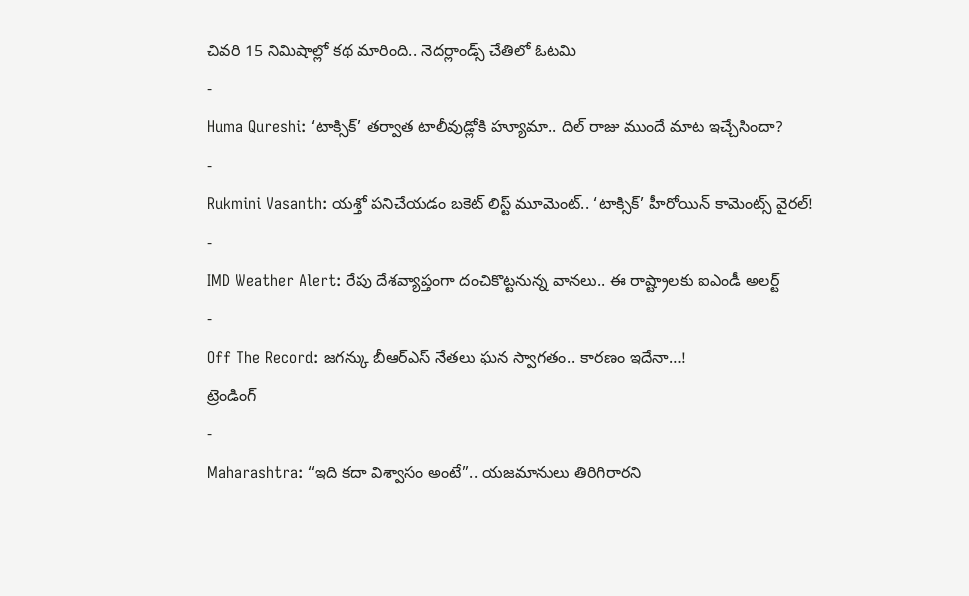చివరి 15 నిమిషాల్లో కథ మారింది.. నెదర్లాండ్స్ చేతిలో ఓటమి
-
Huma Qureshi: ‘టాక్సిక్’ తర్వాత టాలీవుడ్లోకి హ్యూమా.. దిల్ రాజు ముందే మాట ఇచ్చేసిందా?
-
Rukmini Vasanth: యశ్తో పనిచేయడం బకెట్ లిస్ట్ మూమెంట్.. ‘టాక్సిక్’ హీరోయిన్ కామెంట్స్ వైరల్!
-
IMD Weather Alert: రేపు దేశవ్యాప్తంగా దంచికొట్టనున్న వానలు.. ఈ రాష్ట్రాలకు ఐఎండీ అలర్ట్
-
Off The Record: జగన్కు బీఆర్ఎస్ నేతలు ఘన స్వాగతం.. కారణం ఇదేనా…!
ట్రెండింగ్
-
Maharashtra: “ఇది కదా విశ్వాసం అంటే”.. యజమానులు తిరిగిరారని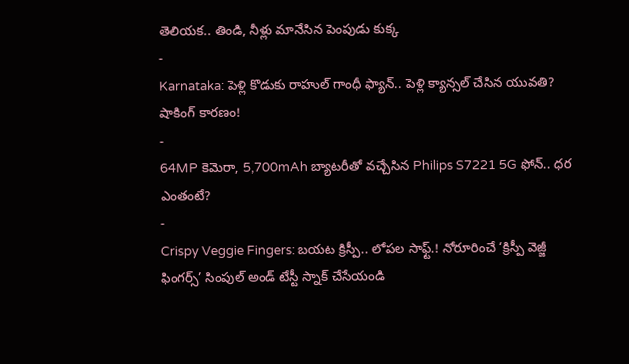తెలియక.. తిండి, నీళ్లు మానేసిన పెంపుడు కుక్క
-
Karnataka: పెళ్లి కొడుకు రాహుల్ గాంధీ ఫ్యాన్.. పెళ్లి క్యాన్సల్ చేసిన యువతి? షాకింగ్ కారణం!
-
64MP కెమెరా, 5,700mAh బ్యాటరీతో వచ్చేసిన Philips S7221 5G ఫోన్.. ధర ఎంతంటే?
-
Crispy Veggie Fingers: బయట క్రిస్పీ.. లోపల సాఫ్ట్.! నోరూరించే ‘క్రిస్పీ వెజ్జీ ఫింగర్స్’ సింపుల్ అండ్ టేస్టీ స్నాక్ చేసేయండి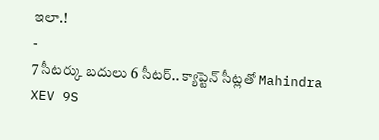ఇలా.!
-
7 సీటర్కు బదులు 6 సీటర్.. క్యాప్టెన్ సీట్లతో Mahindra XEV 9S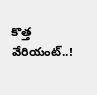కొత్త వేరియంట్..!